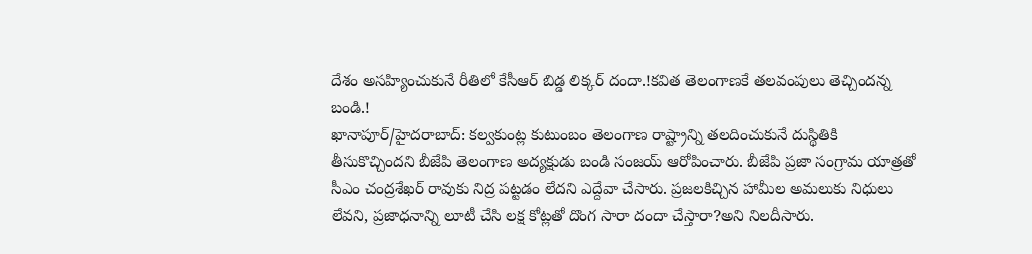దేశం అసహ్యించుకునే రీతిలో కేసీఆర్ బిడ్డ లిక్కర్ దందా.!కవిత తెలంగాణకే తలవంపులు తెచ్చిందన్న బండి.!
ఖానాపూర్/హైదరాబాద్: కల్వకుంట్ల కుటుంబం తెలంగాణ రాష్ట్రాన్ని తలదించుకునే దుస్థితికి తీసుకొచ్చిందని బీజేపి తెలంగాణ అద్యక్షుడు బండి సంజయ్ ఆరోపించారు. బీజేపి ప్రజా సంగ్రామ యాత్రతో సీఎం చంద్రశేఖర్ రావుకు నిద్ర పట్టడం లేదని ఎద్దేవా చేసారు. ప్రజలకిచ్చిన హామీల అమలుకు నిధులు లేవని, ప్రజాధనాన్ని లూటీ చేసి లక్ష కోట్లతో దొంగ సారా దందా చేస్తారా?అని నిలదీసారు.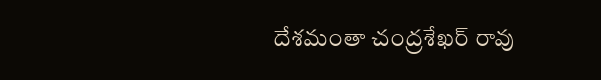దేశమంతా చంద్రశేఖర్ రావు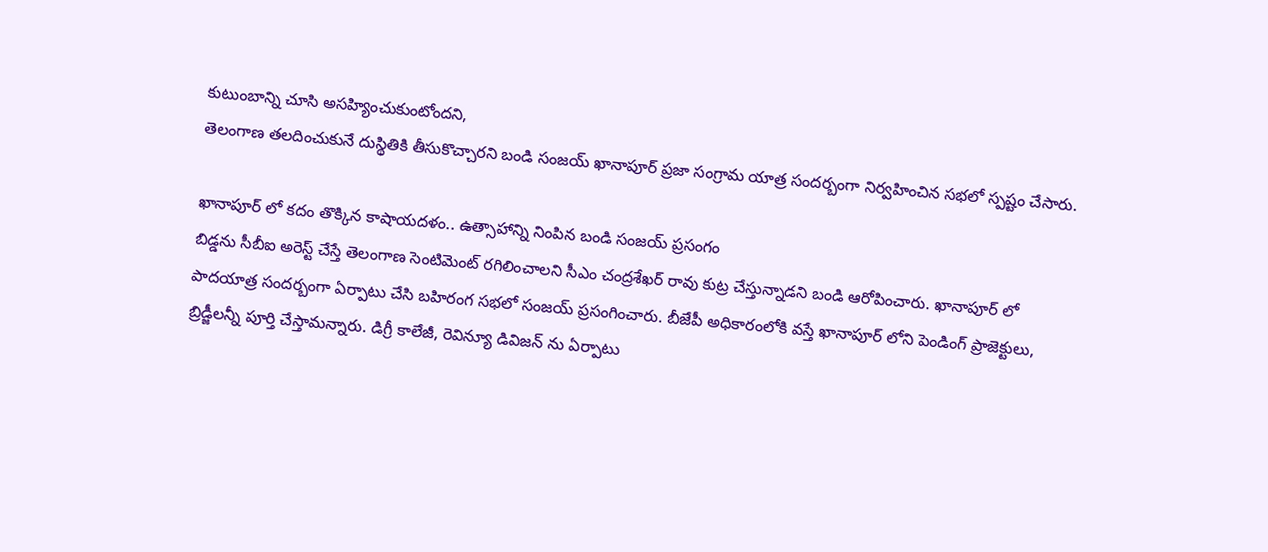కుటుంబాన్ని చూసి అసహ్యించుకుంటోందని,
తెలంగాణ తలదించుకునే దుస్థితికి తీసుకొచ్చారని బండి సంజయ్ ఖానాపూర్ ప్రజా సంగ్రామ యాత్ర సందర్బంగా నిర్వహించిన సభలో స్పష్టం చేసారు.

ఖానాపూర్ లో కదం తొక్కిన కాషాయదళం.. ఉత్సాహాన్ని నింపిన బండి సంజయ్ ప్రసంగం
బిడ్డను సీబీఐ అరెస్ట్ చేస్తే తెలంగాణ సెంటిమెంట్ రగిలించాలని సీఎం చంద్రశేఖర్ రావు కుట్ర చేస్తున్నాడని బండి ఆరోపించారు. ఖానాపూర్ లో పాదయాత్ర సందర్బంగా ఏర్పాటు చేసి బహిరంగ సభలో సంజయ్ ప్రసంగించారు. బీజేపీ అధికారంలోకి వస్తే ఖానాపూర్ లోని పెండింగ్ ప్రాజెక్టులు, బ్రిడ్జీలన్నీ పూర్తి చేస్తామన్నారు. డిగ్రీ కాలేజీ, రెవిన్యూ డివిజన్ ను ఏర్పాటు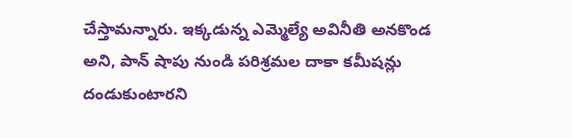చేస్తామన్నారు. ఇక్కడున్న ఎమ్మెల్యే అవినీతి అనకొండ అని, పాన్ షాపు నుండి పరిశ్రమల దాకా కమీషన్లు దండుకుంటారని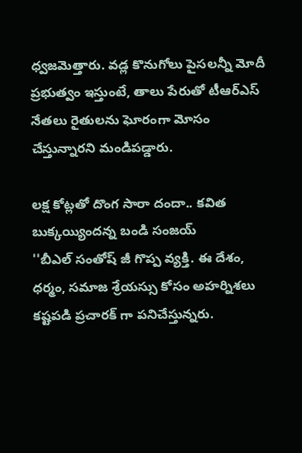ధ్వజమెత్తారు. వడ్ల కొనుగోలు పైసలన్నీ మోదీ ప్రభుత్వం ఇస్తుంటే, తాలు పేరుతో టీఆర్ఎస్ నేతలు రైతులను ఘోరంగా మోసం చేస్తున్నారని మండిపడ్డారు.

లక్ష కోట్లతో దొంగ సారా దందా.. కవిత బుక్కయ్యిందన్న బండి సంజయ్
''బీఎల్ సంతోష్ జీ గొప్ప వ్యక్తి. ఈ దేశం, ధర్మం, సమాజ శ్రేయస్సు కోసం అహర్నిశలు కష్టపడి ప్రచారక్ గా పనిచేస్తున్నరు.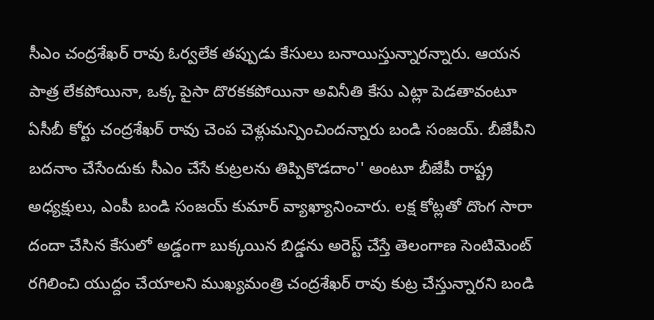సీఎం చంద్రశేఖర్ రావు ఓర్వలేక తప్పుడు కేసులు బనాయిస్తున్నారన్నారు. ఆయన పాత్ర లేకపోయినా, ఒక్క పైసా దొరకకపోయినా అవినీతి కేసు ఎట్లా పెడతావంటూ ఏసీబీ కోర్టు చంద్రశేఖర్ రావు చెంప చెళ్లుమన్పించిందన్నారు బండి సంజయ్. బీజేపీని బదనాం చేసేందుకు సీఎం చేసే కుట్రలను తిప్పికొడదాం'' అంటూ బీజేపీ రాష్ట్ర అధ్యక్షులు, ఎంపీ బండి సంజయ్ కుమార్ వ్యాఖ్యానించారు. లక్ష కోట్లతో దొంగ సారా దందా చేసిన కేసులో అడ్డంగా బుక్కయిన బిడ్డను అరెస్ట్ చేస్తే తెలంగాణ సెంటిమెంట్ రగిలించి యుద్దం చేయాలని ముఖ్యమంత్రి చంద్రశేఖర్ రావు కుట్ర చేస్తున్నారని బండి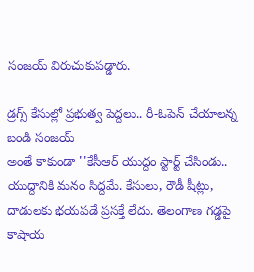సంజయ్ విరుచుకుపడ్డారు.

డ్రగ్స్ కేసుల్లో ప్రభుత్వ పెద్దలు.. రీ-ఓపెన్ చేయాలన్న బండి సంజయ్
అంతే కాకుండా ''కేసీఆర్ యుద్దం స్టార్ట్ చేసిండు.. యుద్దానికి మనం సిద్దమే. కేసులు, రౌడీ షీట్లు, దాడులకు భయపడే ప్రసక్తే లేదు. తెలంగాణ గడ్డపై కాషాయ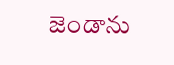జెండాను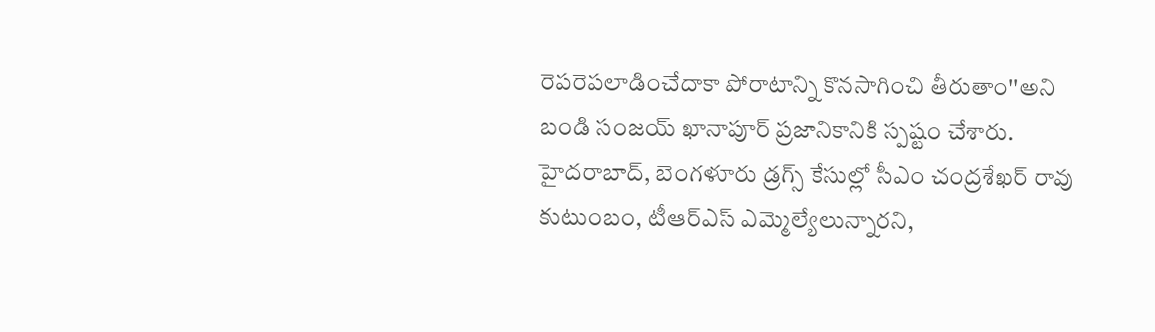రెపరెపలాడించేదాకా పోరాటాన్ని కొనసాగించి తీరుతాం''అని బండి సంజయ్ ఖానాపూర్ ప్రజానికానికి స్పష్టం చేశారు. హైదరాబాద్, బెంగళూరు డ్రగ్స్ కేసుల్లో సీఎం చంద్రశేఖర్ రావు కుటుంబం, టీఆర్ఎస్ ఎమ్మెల్యేలున్నారని,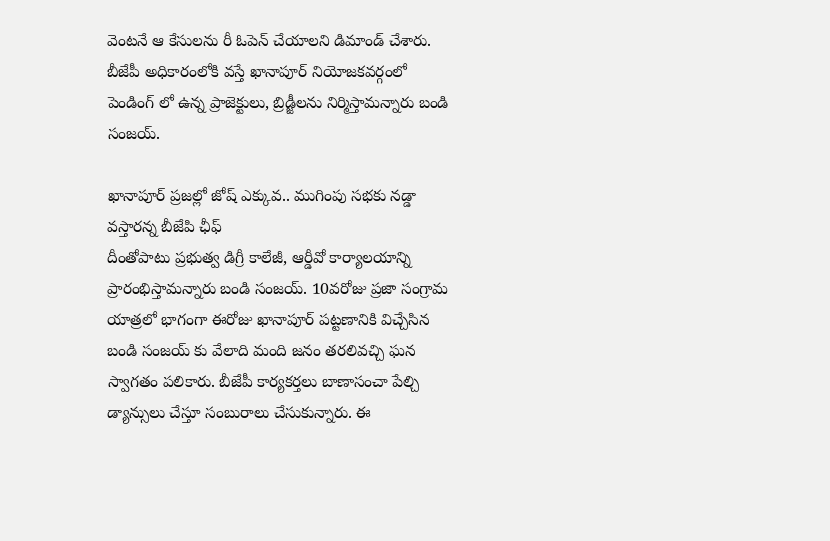వెంటనే ఆ కేసులను రీ ఓపెన్ చేయాలని డిమాండ్ చేశారు. బీజేపీ అధికారంలోకి వస్తే ఖానాపూర్ నియోజకవర్గంలో పెండింగ్ లో ఉన్న ప్రాజెక్టులు, బ్రిడ్జీలను నిర్మిస్తామన్నారు బండి సంజయ్.

ఖానాపూర్ ప్రజల్లో జోష్ ఎక్కువ.. ముగింపు సభకు నడ్డా వస్తారన్న బీజేపి ఛీఫ్
దీంతోపాటు ప్రభుత్వ డిగ్రీ కాలేజీ, ఆర్డీవో కార్యాలయాన్ని ప్రారంభిస్తామన్నారు బండి సంజయ్. 10వరోజు ప్రజా సంగ్రామ యాత్రలో భాగంగా ఈరోజు ఖానాపూర్ పట్టణానికి విచ్చేసిన బండి సంజయ్ కు వేలాది మంది జనం తరలివచ్చి ఘన స్వాగతం పలికారు. బీజేపీ కార్యకర్తలు బాణాసంచా పేల్చి డ్యాన్సులు చేస్తూ సంబురాలు చేసుకున్నారు. ఈ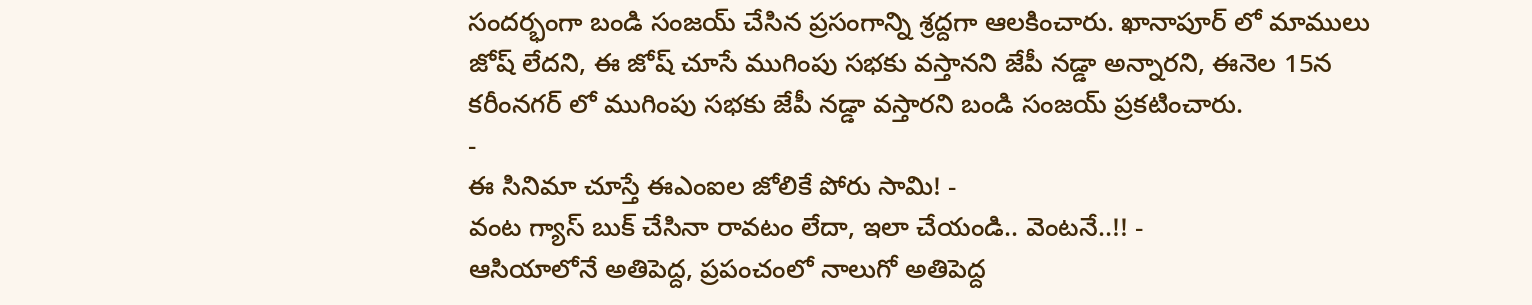సందర్భంగా బండి సంజయ్ చేసిన ప్రసంగాన్ని శ్రద్దగా ఆలకించారు. ఖానాపూర్ లో మాములు జోష్ లేదని, ఈ జోష్ చూసే ముగింపు సభకు వస్తానని జేపీ నడ్డా అన్నారని, ఈనెల 15న కరీంనగర్ లో ముగింపు సభకు జేపీ నడ్డా వస్తారని బండి సంజయ్ ప్రకటించారు.
-
ఈ సినిమా చూస్తే ఈఎంఐల జోలికే పోరు సామి! -
వంట గ్యాస్ బుక్ చేసినా రావటం లేదా, ఇలా చేయండి.. వెంటనే..!! -
ఆసియాలోనే అతిపెద్ద, ప్రపంచంలో నాలుగో అతిపెద్ద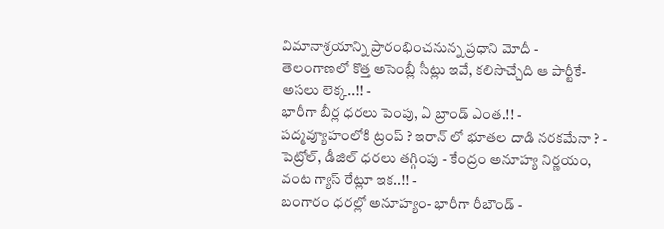విమానాశ్రయాన్ని ప్రారంభించనున్న ప్రధాని మోదీ -
తెలంగాణలో కొత్త అసెంబ్లీ సీట్లు ఇవే, కలిసొచ్చేది ఆ పార్టీకే- అసలు లెక్క..!! -
భారీగా బీర్ల ధరలు పెంపు, ఏ బ్రాండ్ ఎంత.!! -
పద్మవ్యూహంలోకి ట్రంప్ ? ఇరాన్ లో భూతల దాడి నరకమేనా ? -
పెట్రోల్, డీజిల్ ధరలు తగ్గింపు - కేంద్రం అనూహ్య నిర్ణయం, వంట గ్యాస్ రేట్లూ ఇక..!! -
బంగారం ధరల్లో అనూహ్యం- భారీగా రీబౌండ్ -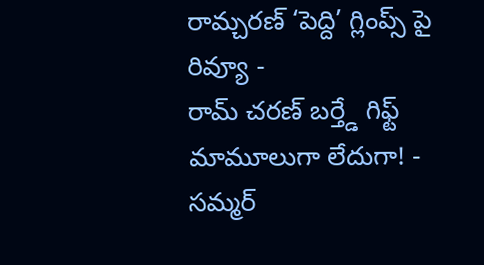రామ్చరణ్ ‘పెద్ది’ గ్లింప్స్ పై రివ్యూ -
రామ్ చరణ్ బర్త్డే గిఫ్ట్ మామూలుగా లేదుగా! -
సమ్మర్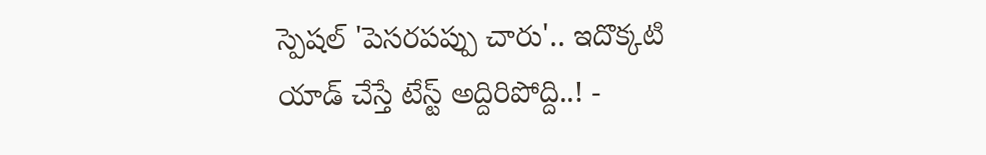స్పెషల్ 'పెసరపప్పు చారు'.. ఇదొక్కటి యాడ్ చేస్తే టేస్ట్ అద్దిరిపోద్ది..! -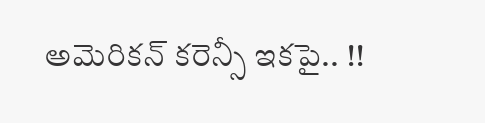అమెరికన్ కరెన్సీ ఇకపై.. !!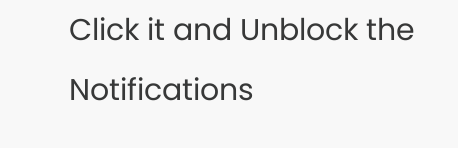Click it and Unblock the Notifications